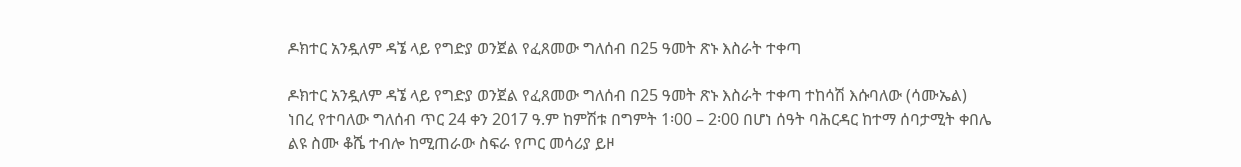ዶክተር አንዷለም ዳኜ ላይ የግድያ ወንጀል የፈጸመው ግለሰብ በ25 ዓመት ጽኑ እስራት ተቀጣ

ዶክተር አንዷለም ዳኜ ላይ የግድያ ወንጀል የፈጸመው ግለሰብ በ25 ዓመት ጽኑ እስራት ተቀጣ ተከሳሽ እሱባለው (ሳሙኤል) ነበረ የተባለው ግለሰብ ጥር 24 ቀን 2017 ዓ.ም ከምሽቱ በግምት 1፡00 – 2፡00 በሆነ ሰዓት ባሕርዳር ከተማ ሰባታሚት ቀበሌ ልዩ ስሙ ቆሼ ተብሎ ከሚጠራው ስፍራ የጦር መሳሪያ ይዞ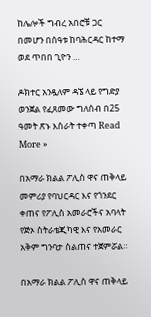ከሌሎች ግብረ አበሮቹ ጋር በመሆን በሰዓቱ ከባሕርዳር ከተማ ወደ ጥበበ ጊዮን …

ዶክተር አንዷለም ዳኜ ላይ የግድያ ወንጀል የፈጸመው ግለሰብ በ25 ዓመት ጽኑ እስራት ተቀጣ Read More »

በአማራ ክልል ፖሊስ ዋና ጠቅላይ መምሪያ የባህርዳር እና የጎንደር ቀጠና የፖሊስ አመራሮችና አባላት የጅኦ ስትራቴጂካዊ እና የአመራር አቅም ግንባታ ስልጠና ተጀምሯል።

በአማራ ክልል ፖሊስ ዋና ጠቅላይ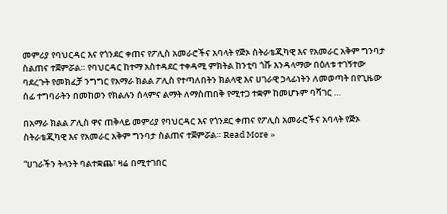መምሪያ የባህርዳር እና የጎንደር ቀጠና የፖሊስ አመራሮችና አባላት የጅኦ ስትራቴጂካዊ እና የአመራር አቅም ግንባታ ስልጠና ተጀምሯል። የባህርዳር ከተማ አስተዳደር ተቀዳሚ ምክትል ከንቲባ ጎሹ እንዳላማው በዕለቱ ተገኝተው ባደረጉት የመክፈቻ ንግግር የአማራ ክልል ፖሊስ የተጣለበትን ክልላዊ እና ሀገራዊ ኃላፊነትን ለመወጣት በየጊዜው ሰፊ ተግባራትን በመከወን የክልሉን ሰላምና ልማት ለማስጠበቅ የሚተጋ ተቋም ከመሆኑም ባሻገር …

በአማራ ክልል ፖሊስ ዋና ጠቅላይ መምሪያ የባህርዳር እና የጎንደር ቀጠና የፖሊስ አመራሮችና አባላት የጅኦ ስትራቴጂካዊ እና የአመራር አቅም ግንባታ ስልጠና ተጀምሯል። Read More »

“ሀገራችን ትላንት ባልተቋጨ፣ ዛሬ በሚተገበር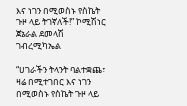እና ነገን በሚወስኑ የስኬት ጉዞ ላይ ትገኛለች!” ኮሚሽነር ጀኔራል ደመላሽ ገብረሚካኤል

“ሀገራችን ትላንት ባልተቋጨ፣ ዛሬ በሚተገበር እና ነገን በሚወስኑ የስኬት ጉዞ ላይ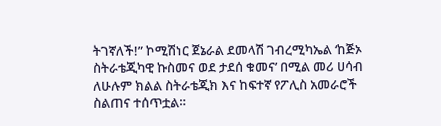ትገኛለች!” ኮሚሽነር ጀኔራል ደመላሽ ገብረሚካኤል ‘ከጅኦ ስትራቴጂካዊ ኩስመና ወደ ታደሰ ቁመና’ በሚል መሪ ሀሳብ ለሁሉም ክልል ስትራቴጂክ እና ከፍተኛ የፖሊስ አመራሮች ስልጠና ተሰጥቷል።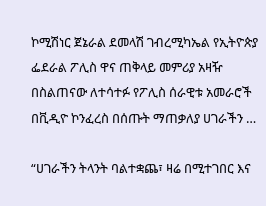ኮሚሽነር ጀኔራል ደመላሽ ገብረሚካኤል የኢትዮጵያ ፌደራል ፖሊስ ዋና ጠቅላይ መምሪያ አዛዥ በስልጠናው ለተሳተፉ የፖሊስ ሰራዊቱ አመራሮች በቪዲዮ ኮንፈረስ በሰጡት ማጠቃለያ ሀገራችን …

“ሀገራችን ትላንት ባልተቋጨ፣ ዛሬ በሚተገበር እና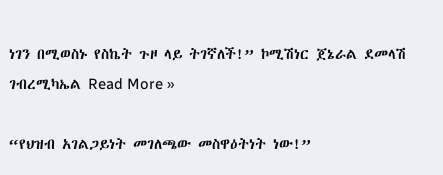ነገን በሚወስኑ የስኬት ጉዞ ላይ ትገኛለች!” ኮሚሽነር ጀኔራል ደመላሽ ገብረሚካኤል Read More »

“የህዝብ አገልጋይነት መገለጫው መስዋዕትነት ነው!”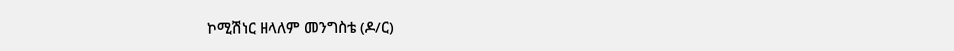ኮሚሽነር ዘላለም መንግስቴ (ዶ/ር)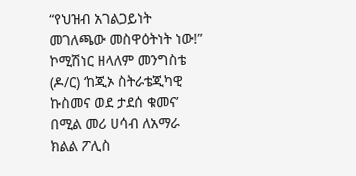“የህዝብ አገልጋይነት መገለጫው መስዋዕትነት ነው!” ኮሚሽነር ዘላለም መንግስቴ (ዶ/ር) ‘ከጂኦ ስትራቴጂካዊ ኩስመና ወደ ታደሰ ቁመና’ በሚል መሪ ሀሳብ ለአማራ ክልል ፖሊስ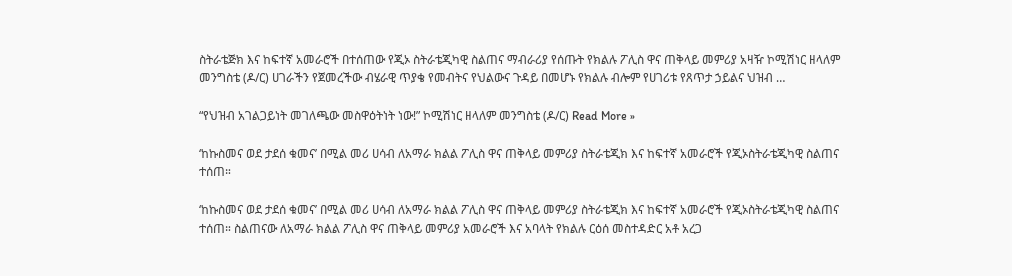ስትራቴጅክ እና ከፍተኛ አመራሮች በተሰጠው የጂኦ ስትራቴጂካዊ ስልጠና ማብራሪያ የሰጡት የክልሉ ፖሊስ ዋና ጠቅላይ መምሪያ አዛዥ ኮሚሽነር ዘላለም መንግስቴ (ዶ/ር) ሀገራችን የጀመረችው ብሄራዊ ጥያቄ የመብትና የህልውና ጉዳይ በመሆኑ የክልሉ ብሎም የሀገሪቱ የጸጥታ ኃይልና ህዝብ …

“የህዝብ አገልጋይነት መገለጫው መስዋዕትነት ነው!” ኮሚሽነር ዘላለም መንግስቴ (ዶ/ር) Read More »

‘ከኩስመና ወደ ታደሰ ቁመና’ በሚል መሪ ሀሳብ ለአማራ ክልል ፖሊስ ዋና ጠቅላይ መምሪያ ስትራቴጂክ እና ከፍተኛ አመራሮች የጂኦስትራቴጂካዊ ስልጠና ተሰጠ።

‘ከኩስመና ወደ ታደሰ ቁመና’ በሚል መሪ ሀሳብ ለአማራ ክልል ፖሊስ ዋና ጠቅላይ መምሪያ ስትራቴጂክ እና ከፍተኛ አመራሮች የጂኦስትራቴጂካዊ ስልጠና ተሰጠ። ስልጠናው ለአማራ ክልል ፖሊስ ዋና ጠቅላይ መምሪያ አመራሮች እና አባላት የክልሉ ርዕሰ መስተዳድር አቶ አረጋ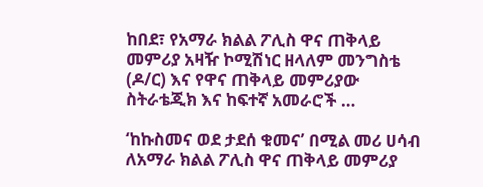ከበደ፣ የአማራ ክልል ፖሊስ ዋና ጠቅላይ መምሪያ አዛዥ ኮሚሽነር ዘላለም መንግስቴ (ዶ/ር) እና የዋና ጠቅላይ መምሪያው ስትራቴጂክ እና ከፍተኛ አመራሮች …

‘ከኩስመና ወደ ታደሰ ቁመና’ በሚል መሪ ሀሳብ ለአማራ ክልል ፖሊስ ዋና ጠቅላይ መምሪያ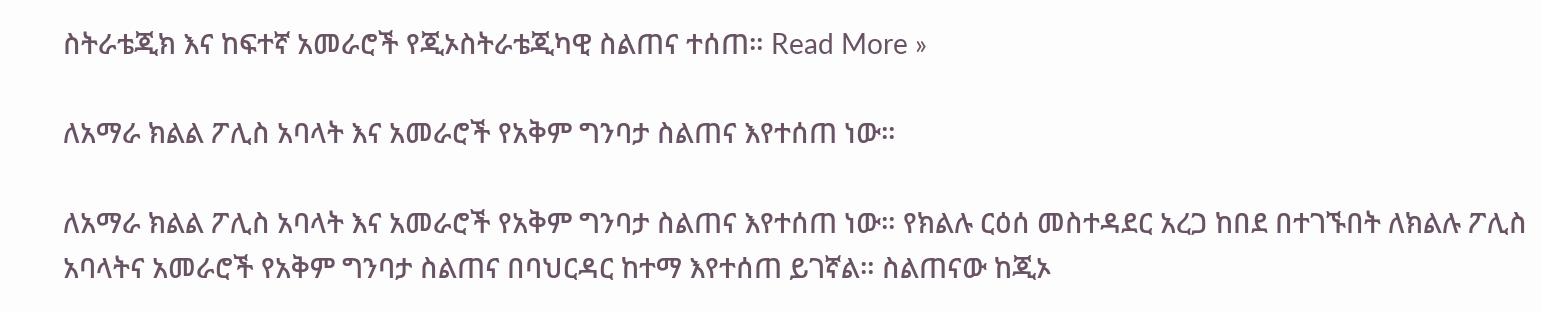ስትራቴጂክ እና ከፍተኛ አመራሮች የጂኦስትራቴጂካዊ ስልጠና ተሰጠ። Read More »

ለአማራ ክልል ፖሊስ አባላት እና አመራሮች የአቅም ግንባታ ስልጠና እየተሰጠ ነው።

ለአማራ ክልል ፖሊስ አባላት እና አመራሮች የአቅም ግንባታ ስልጠና እየተሰጠ ነው። የክልሉ ርዕሰ መስተዳደር አረጋ ከበደ በተገኙበት ለክልሉ ፖሊስ አባላትና አመራሮች የአቅም ግንባታ ስልጠና በባህርዳር ከተማ እየተሰጠ ይገኛል። ስልጠናው ከጂኦ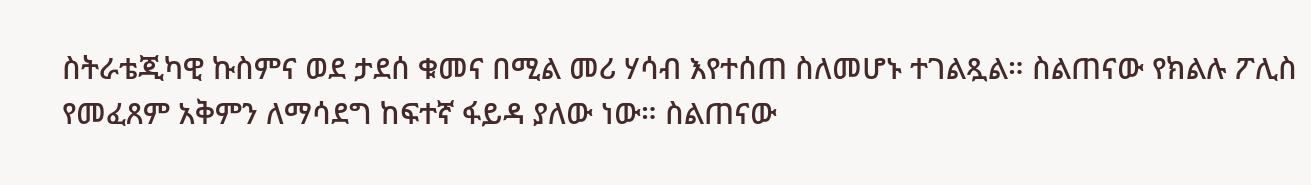ስትራቴጂካዊ ኩስምና ወደ ታደሰ ቁመና በሚል መሪ ሃሳብ እየተሰጠ ስለመሆኑ ተገልጿል። ስልጠናው የክልሉ ፖሊስ የመፈጸም አቅምን ለማሳደግ ከፍተኛ ፋይዳ ያለው ነው። ስልጠናው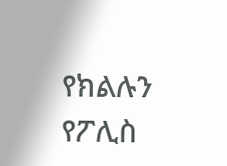የክልሉን የፖሊስ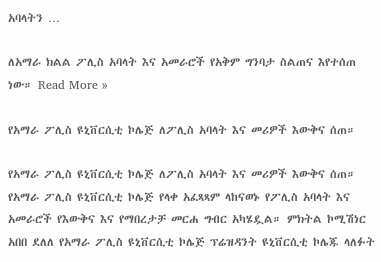አባላትን …

ለአማራ ክልል ፖሊስ አባላት እና አመራሮች የአቅም ግንባታ ስልጠና እየተሰጠ ነው። Read More »

የአማራ ፖሊስ ዩኒቨርሲቲ ኮሌጅ ለፖሊስ አባላት እና መሪዎች እውቅና ሰጠ።

የአማራ ፖሊስ ዩኒቨርሲቲ ኮሌጅ ለፖሊስ አባላት እና መሪዎች እውቅና ሰጠ። የአማራ ፖሊስ ዩኒቨርሲቲ ኮሌጅ የላቀ አፈጻጻም ላከናወኑ የፖሊስ አባላት እና አመራሮች የእውቅና እና የማበረታቻ መርሐ ግብር አካሄዷል። ምክትል ኮሚሽነር አበበ ደለለ የአማራ ፖሊስ ዩኒቨርሲቲ ኮሌጅ ፕሬዝዳንት ዩኒቨርሲቲ ኮሌጁ ላለፉት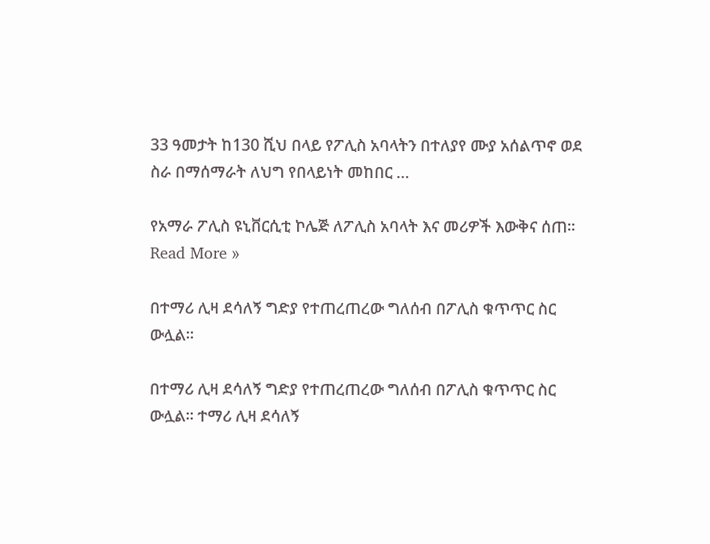33 ዓመታት ከ130 ሺህ በላይ የፖሊስ አባላትን በተለያየ ሙያ አሰልጥኖ ወደ ስራ በማሰማራት ለህግ የበላይነት መከበር …

የአማራ ፖሊስ ዩኒቨርሲቲ ኮሌጅ ለፖሊስ አባላት እና መሪዎች እውቅና ሰጠ። Read More »

በተማሪ ሊዛ ደሳለኝ ግድያ የተጠረጠረው ግለሰብ በፖሊስ ቁጥጥር ስር ውሏል።

በተማሪ ሊዛ ደሳለኝ ግድያ የተጠረጠረው ግለሰብ በፖሊስ ቁጥጥር ስር ውሏል። ተማሪ ሊዛ ደሳለኝ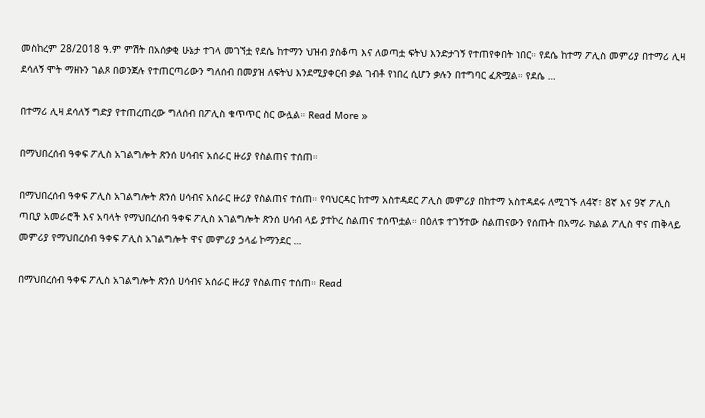መስከረም 28/2018 ዓ.ም ምሽት በአሰቃቂ ሁኔታ ተገላ መገኘቷ የደሴ ከተማን ህዝብ ያስቆጣ እና ለወጣቷ ፍትህ እንድታገኝ የተጠየቀበት ነበር። የደሴ ከተማ ፖሊስ መምሪያ በተማሪ ሊዛ ደሳለኝ ሞት ማዘኑን ገልጾ በወንጀሉ የተጠርጣሪውን ግለሰብ በመያዝ ለፍትህ እንደሚያቀርብ ቃል ገብቶ የነበረ ሲሆን ቃሉን በተግባር ፈጽሟል። የደሴ …

በተማሪ ሊዛ ደሳለኝ ግድያ የተጠረጠረው ግለሰብ በፖሊስ ቁጥጥር ስር ውሏል። Read More »

በማህበረሰብ ዓቀፍ ፖሊስ አገልግሎት ጽንሰ ሀሳብና አሰራር ዙሪያ የስልጠና ተሰጠ።

በማህበረሰብ ዓቀፍ ፖሊስ አገልግሎት ጽንሰ ሀሳብና አሰራር ዙሪያ የስልጠና ተሰጠ። የባህርዳር ከተማ አስተዳደር ፖሊስ መምሪያ በከተማ አስተዳደሩ ለሚገኙ ለ4ኛ፣ 8ኛ እና 9ኛ ፖሊስ ጣቢያ አመራሮች እና አባላት የማህበረሰብ ዓቀፍ ፖሊስ አገልግሎት ጽንሰ ሀሳብ ላይ ያተኮረ ስልጠና ተሰጥቷል። በዕለቱ ተገኝተው ስልጠናውን የሰጡት በአማራ ክልል ፖሊስ ዋና ጠቅላይ መምሪያ የማህበረሰብ ዓቀፍ ፖሊስ አገልግሎት ዋና መምሪያ ኃላፊ ኮማንደር …

በማህበረሰብ ዓቀፍ ፖሊስ አገልግሎት ጽንሰ ሀሳብና አሰራር ዙሪያ የስልጠና ተሰጠ። Read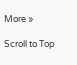More »

Scroll to Top